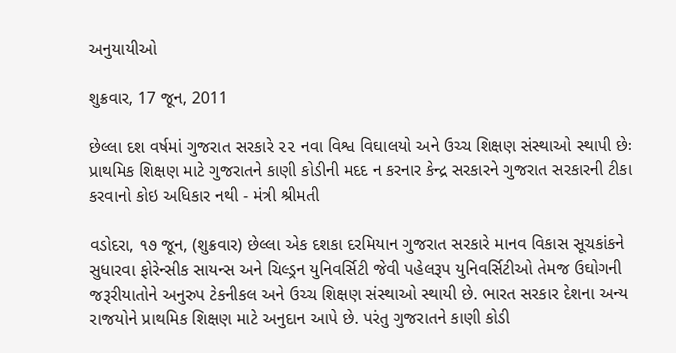અનુયાયીઓ

શુક્રવાર, 17 જૂન, 2011

છેલ્લા દશ વર્ષમાં ગુજરાત સરકારે ૨૨ નવા વિશ્વ વિઘાલયો અને ઉચ્ચ શિક્ષણ સંસ્થાઓ સ્થાપી છેઃ પ્રાથમિક શિક્ષણ માટે ગુજરાતને કાણી કોડીની મદદ ન કરનાર કેન્દ્ર સરકારને ગુજરાત સરકારની ટીકા કરવાનો કોઇ અધિકાર નથી - મંત્રી શ્રીમતી

વડોદરા, ૧૭ જૂન, (શુક્રવાર) છેલ્લા એક દશકા દરમિયાન ગુજરાત સરકારે માનવ વિકાસ સૂચકાંકને સુધારવા ફોરેન્સીક સાયન્સ અને ચિલ્ડ્રન યુનિવર્સિટી જેવી પહેલરૂપ યુનિવર્સિટીઓ તેમજ ઉઘોગની જરૂરીયાતોને અનુરુપ ટેકનીકલ અને ઉચ્ચ શિક્ષણ સંસ્થાઓ સ્થાયી છે. ભારત સરકાર દેશના અન્ય રાજયોને પ્રાથમિક શિક્ષણ માટે અનુદાન આપે છે. પરંતુ ગુજરાતને કાણી કોડી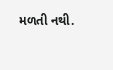મળતી નથી.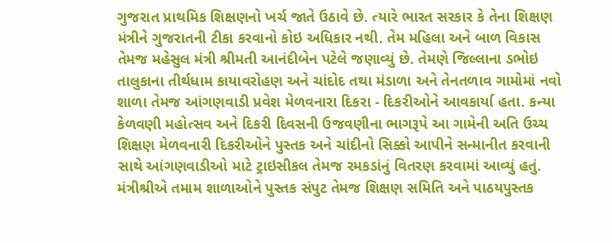ગુજરાત પ્રાથમિક શિક્ષણનો ખર્ચ જાતે ઉઠાવે છે. ત્યારે ભારત સરકાર કે તેના શિક્ષણ મંત્રીને ગુજરાતની ટીકા કરવાનો કોઇ અધિકાર નથી. તેમ મહિલા અને બાળ વિકાસ તેમજ મહેસુલ મંત્રી શ્રીમતી આનંદીબેન પટેલે જણાવ્યું છે. તેમણે જિલ્લાના ડભોઇ તાલુકાના તીર્થધામ કાયાવરોહણ અને ચાંદોદ તથા મંડાળા અને તેનતળાવ ગામોમાં નવો શાળા તેમજ આંગણવાડી પ્રવેશ મેળવનારા દિકરા - દિકરીઓને આવકાર્યા હતા. કન્યા કેળવણી મહોત્સવ અને દિકરી દિવસની ઉજવણીના ભાગરૂપે આ ગામેની અતિ ઉચ્ચ શિક્ષણ મેળવનારી દિકરીઓને પુસ્તક અને ચાંદીનો સિક્કો આપીને સન્માનીત કરવાની સાથે આંગણવાડીઓ માટે ટ્રાઇસીકલ તેમજ રમકડાંનું વિતરણ કરવામાં આવ્યું હતું. મંત્રીશ્રીએ તમામ શાળાઓને પુસ્તક સંપુટ તેમજ શિક્ષણ સમિતિ અને પાઠયપુસ્તક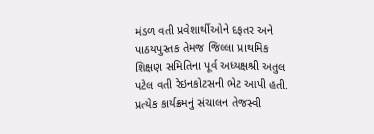મંડળ વતી પ્રવેશાર્થીઓને દફતર અને પાઠયપુસ્તક તેમજ જિલ્લા પ્રાથમિક શિક્ષણ સમિતિના પૂર્વ અધ્યક્ષશ્રી અતુલ પટેલ વતી રેઇનકોટસની ભેટ આપી હતી. પ્રત્યેક કાર્યક્રમનું સંચાલન તેજસ્વી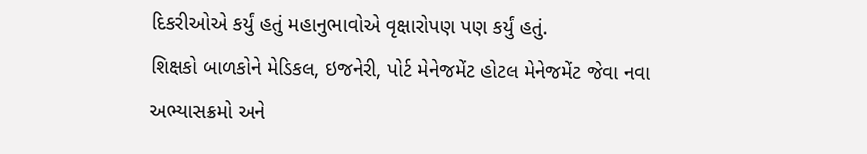દિકરીઓએ કર્યું હતું મહાનુભાવોએ વૃક્ષારોપણ પણ કર્યું હતું.
શિક્ષકો બાળકોને મેડિકલ, ઇજનેરી, પોર્ટ મેનેજમેંટ હોટલ મેનેજમેંટ જેવા નવા અભ્યાસક્રમો અને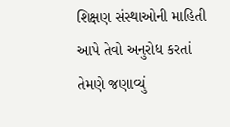શિક્ષણ સંસ્થાઓની માહિતી આપે તેવો અનુરોધ કરતાં તેમણે જણાવ્યું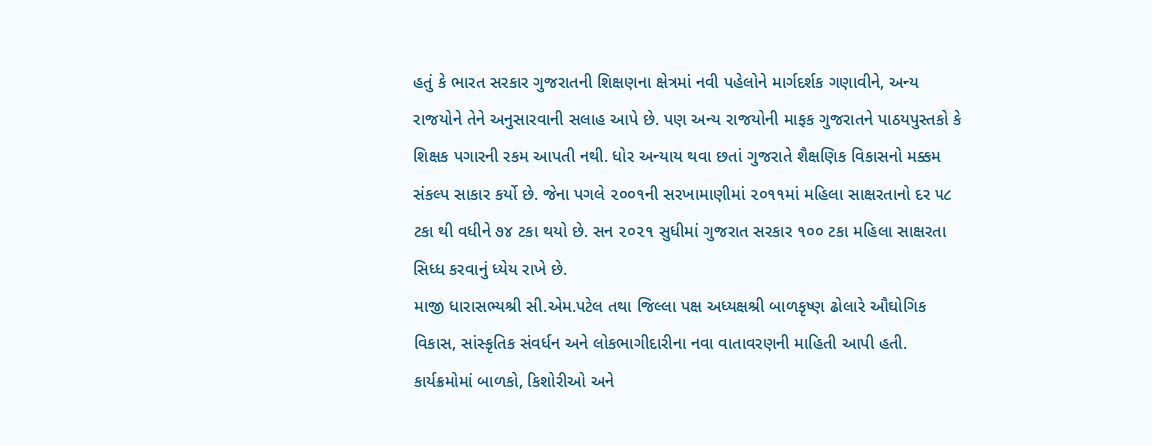હતું કે ભારત સરકાર ગુજરાતની શિક્ષણના ક્ષેત્રમાં નવી પહેલોને માર્ગદર્શક ગણાવીને, અન્ય રાજયોને તેને અનુસારવાની સલાહ આપે છે. પણ અન્ય રાજયોની માફક ગુજરાતને પાઠયપુસ્તકો કે શિક્ષક પગારની રકમ આપતી નથી. ધોર અન્યાય થવા છતાં ગુજરાતે શૈક્ષણિક વિકાસનો મક્કમ સંકલ્પ સાકાર કર્યો છે. જેના પગલે ૨૦૦૧ની સરખામાણીમાં ૨૦૧૧માં મહિલા સાક્ષરતાનો દર ૫૮ ટકા થી વધીને ૭૪ ટકા થયો છે. સન ૨૦૨૧ સુધીમાં ગુજરાત સરકાર ૧૦૦ ટકા મહિલા સાક્ષરતા સિધ્ધ કરવાનું ધ્યેય રાખે છે.
માજી ધારાસભ્યશ્રી સી.એમ.પટેલ તથા જિલ્લા પક્ષ અધ્યક્ષશ્રી બાળકૃષ્ણ ઢોલારે ઔઘોગિક વિકાસ, સાંસ્કૃતિક સંવર્ધન અને લોકભાગીદારીના નવા વાતાવરણની માહિતી આપી હતી. કાર્યક્રમોમાં બાળકો, કિશોરીઓ અને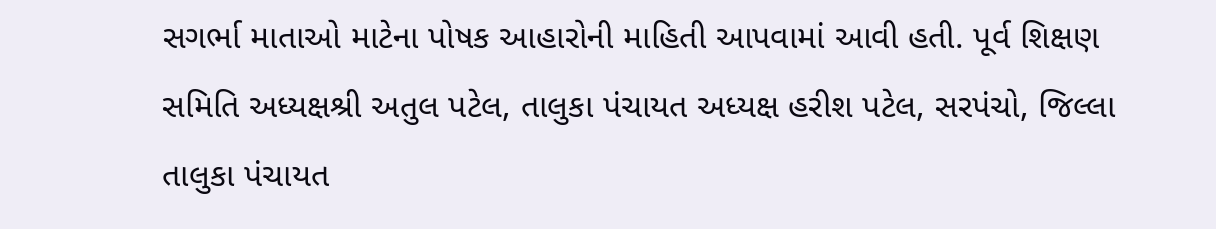સગર્ભા માતાઓ માટેના પોષક આહારોની માહિતી આપવામાં આવી હતી. પૂર્વ શિક્ષણ સમિતિ અધ્યક્ષશ્રી અતુલ પટેલ, તાલુકા પંચાયત અધ્યક્ષ હરીશ પટેલ, સરપંચો, જિલ્લા તાલુકા પંચાયત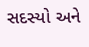સદસ્યો અને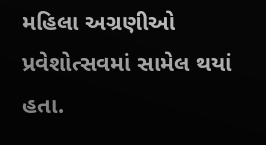મહિલા અગ્રણીઓ પ્રવેશોત્સવમાં સામેલ થયાં હતા.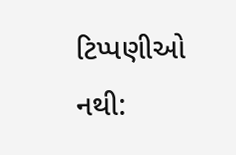ટિપ્પણીઓ નથી: